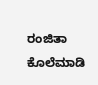ರಂಜಿತಾ ಕೊಲೆ‌ಮಾಡಿ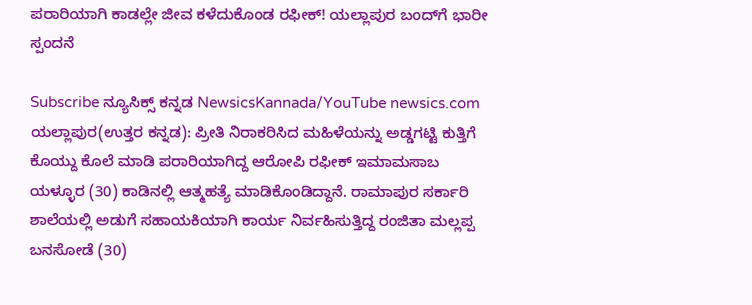ಪರಾರಿಯಾಗಿ ಕಾಡಲ್ಲೇ ಜೀವ ಕಳೆದುಕೊಂಡ ರಫೀಕ್! ಯಲ್ಲಾಪುರ ಬಂದ್‌ಗೆ ಭಾರೀ ಸ್ಪಂದನೆ

Subscribe ನ್ಯೂಸಿಕ್ಸ್ ಕನ್ನಡ NewsicsKannada/YouTube newsics.com ಯಲ್ಲಾಪುರ(ಉತ್ತರ ಕನ್ನಡ): ಪ್ರೀತಿ ನಿರಾಕರಿಸಿದ ಮಹಿಳೆಯನ್ನು ಅಡ್ಡಗಟ್ಟಿ ಕುತ್ತಿಗೆ ಕೊಯ್ದು ಕೊಲೆ ಮಾಡಿ ಪರಾರಿಯಾಗಿದ್ದ ಆರೋಪಿ ರಫೀಕ್ ಇಮಾಮಸಾಬ ಯಳ್ಳೂರ (30) ಕಾಡಿನಲ್ಲಿ ಆತ್ಮಹತ್ಯೆ ಮಾಡಿಕೊಂಡಿದ್ದಾನೆ. ರಾಮಾಪುರ ಸರ್ಕಾರಿ ಶಾಲೆಯಲ್ಲಿ ಅಡುಗೆ ಸಹಾಯಕಿಯಾಗಿ ಕಾರ್ಯ ನಿರ್ವಹಿಸುತ್ತಿದ್ದ ರಂಜಿತಾ ಮಲ್ಲಪ್ಪ ಬನಸೋಡೆ (30)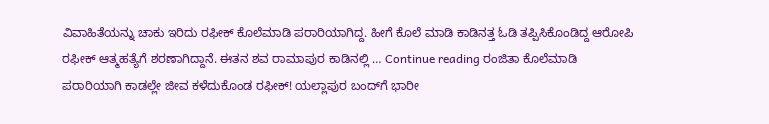ವಿವಾಹಿತೆಯನ್ನು ಚಾಕು ಇರಿದು ರಫೀಕ್ ಕೊಲೆ‌ಮಾಡಿ ಪರಾರಿಯಾಗಿದ್ದ. ಹೀಗೆ ಕೊಲೆ ಮಾಡಿ ಕಾಡಿನತ್ತ ಓಡಿ ತಪ್ಪಿಸಿಕೊಂಡಿದ್ದ ಆರೋಪಿ ರಫೀಕ್ ಆತ್ಮಹತ್ಯೆಗೆ ಶರಣಾಗಿದ್ದಾನೆ. ಈತನ ಶವ ರಾಮಾಪುರ ಕಾಡಿನಲ್ಲಿ … Continue reading ರಂಜಿತಾ ಕೊಲೆ‌ಮಾಡಿ ಪರಾರಿಯಾಗಿ ಕಾಡಲ್ಲೇ ಜೀವ ಕಳೆದುಕೊಂಡ ರಫೀಕ್! ಯಲ್ಲಾಪುರ ಬಂದ್‌ಗೆ ಭಾರೀ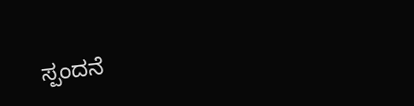ಸ್ಪಂದನೆ